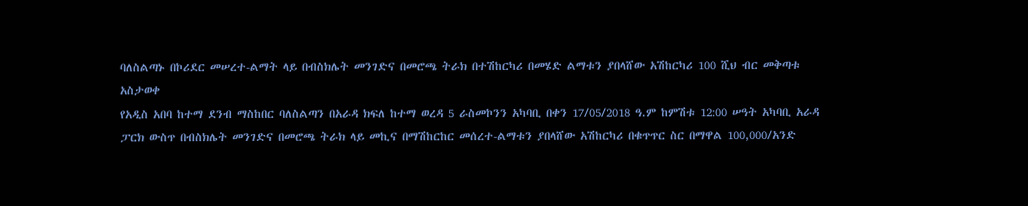ባለስልጣኑ በኮሪደር መሠረተ-ልማት ላይ በብስክሌት መንገድና በመሮጫ ትራክ በተሽከርካሪ በመሄድ ልማቱን ያበላሸው አሽከርካሪ 100 ሺህ ብር መቅጣቱ አስታወቀ
የአዲስ አበባ ከተማ ደንብ ማስከበር ባለስልጣን በአራዳ ክፍለ ከተማ ወረዳ 5 ራስመኮንን አካባቢ በቀን 17/05/2018 ዓ.ም ከምሽቱ 12:00 ሠዓት አካባቢ አራዳ ፓርክ ውስጥ በብስክሌት መንገድና በመሮጫ ትራክ ላይ መኪና በማሽከርከር መሰረተ-ልማቱን ያበላሸው አሽከርካሪ በቁጥጥር ስር በማዋል 100,000/አንድ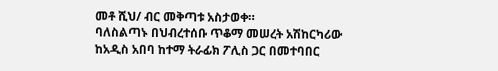መቶ ሺህ/ ብር መቅጣቱ አስታወቀ።
ባለስልጣኑ በህብረተሰቡ ጥቆማ መሠረት አሽከርካሪው ከአዲስ አበባ ከተማ ትራፊክ ፖሊስ ጋር በመተባበር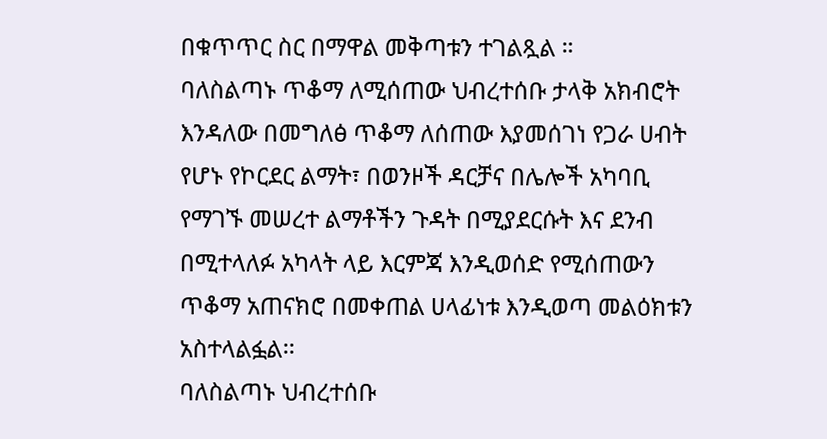በቁጥጥር ስር በማዋል መቅጣቱን ተገልጿል ።
ባለስልጣኑ ጥቆማ ለሚሰጠው ህብረተሰቡ ታላቅ አክብሮት እንዳለው በመግለፅ ጥቆማ ለሰጠው እያመሰገነ የጋራ ሀብት የሆኑ የኮርደር ልማት፣ በወንዞች ዳርቻና በሌሎች አካባቢ የማገኙ መሠረተ ልማቶችን ጉዳት በሚያደርሱት እና ደንብ በሚተላለፉ አካላት ላይ እርምጃ እንዲወሰድ የሚሰጠውን ጥቆማ አጠናክሮ በመቀጠል ሀላፊነቱ እንዲወጣ መልዕክቱን አስተላልፏል፡፡
ባለስልጣኑ ህብረተሰቡ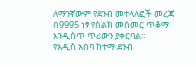ለማንኛውም የደንብ መተላለፎች መረጃ በ9995 ነፃ የስልክ መስመር ጥቆማ እንዲሰጥ ጥሪውን ያቀርባል።
የአዲስ አበባ ከተማ ደንብ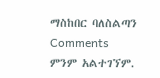ማስከበር ባለስልጣን
Comments
ምንም አልተገኘም.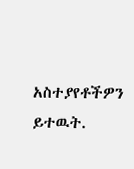አስተያየቶችዎን ይተዉት.